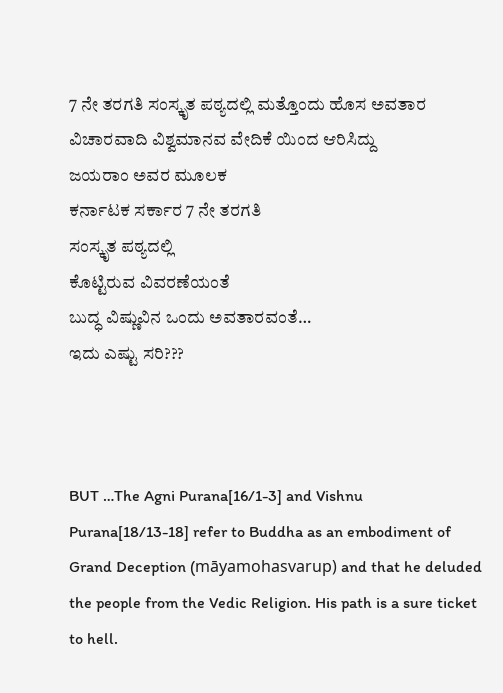7 ನೇ ತರಗತಿ ಸಂಸ್ಕೃತ ಪಠ್ಯದಲ್ಲಿ ಮತ್ತೊಂದು ಹೊಸ ಅವತಾರ
ವಿಚಾರವಾದಿ ವಿಶ್ವಮಾನವ ವೇದಿಕೆ ಯಿಂದ ಆರಿಸಿದ್ದು
ಜಯರಾಂ ಅವರ ಮೂಲಕ
ಕರ್ನಾಟಕ ಸರ್ಕಾರ 7 ನೇ ತರಗತಿ
ಸಂಸ್ಕೃತ ಪಠ್ಯದಲ್ಲಿ
ಕೊಟ್ಟಿರುವ ವಿವರಣೆಯಂತೆ
ಬುದ್ಧ ವಿಷ್ಣುವಿನ ಒಂದು ಅವತಾರವಂತೆ…
ಇದು ಎಷ್ಟು ಸರಿ???



BUT …The Agni Purana[16/1-3] and Vishnu Purana[18/13-18] refer to Buddha as an embodiment of Grand Deception (māyamohasvarup) and that he deluded the people from the Vedic Religion. His path is a sure ticket to hell.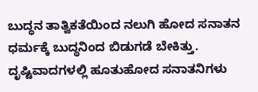ಬುದ್ಧನ ತಾತ್ವಿಕತೆಯಿಂದ ನಲುಗಿ ಹೋದ ಸನಾತನ ಧರ್ಮಕ್ಕೆ ಬುದ್ಧನಿಂದ ಬಿಡುಗಡೆ ಬೇಕಿತ್ತು. ದೃಷ್ಟಿವಾದಗಳಲ್ಲಿ ಹೂತುಹೋದ ಸನಾತನಿಗಳು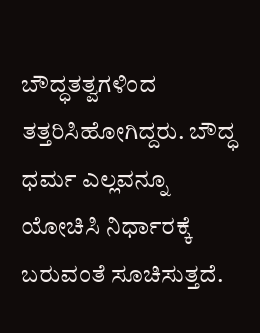ಬೌದ್ಧತತ್ವಗಳಿಂದ ತತ್ತರಿಸಿಹೋಗಿದ್ದರು. ಬೌದ್ಧ ಧರ್ಮ ಎಲ್ಲವನ್ನೂ ಯೋಚಿಸಿ ನಿರ್ಧಾರಕ್ಕೆ ಬರುವಂತೆ ಸೂಚಿಸುತ್ತದೆ.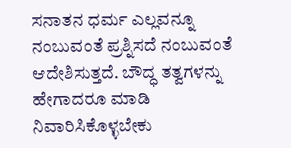ಸನಾತನ ಧರ್ಮ ಎಲ್ಲವನ್ನೂ ನಂಬುವಂತೆ ಪ್ರಶ್ನಿಸದೆ ನಂಬುವಂತೆ ಆದೇಶಿಸುತ್ತದೆ. ಬೌದ್ಧ ತತ್ವಗಳನ್ನು ಹೇಗಾದರೂ ಮಾಡಿ ನಿವಾರಿಸಿಕೊಳ್ಳಬೇಕು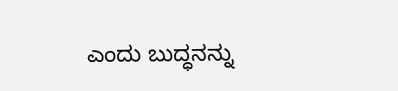ಎಂದು ಬುದ್ಧನನ್ನು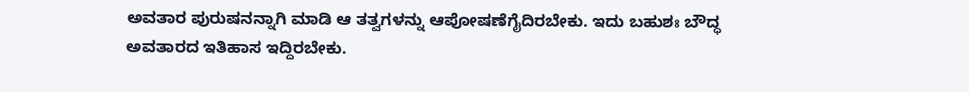ಅವತಾರ ಪುರುಷನನ್ನಾಗಿ ಮಾಡಿ ಆ ತತ್ವಗಳನ್ನು ಆಪೋಷಣೆಗೈದಿರಬೇಕು. ಇದು ಬಹುಶಃ ಬೌದ್ಧ ಅವತಾರದ ಇತಿಹಾಸ ಇದ್ದಿರಬೇಕು.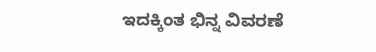ಇದಕ್ಕಿಂತ ಭಿನ್ನ ವಿವರಣೆ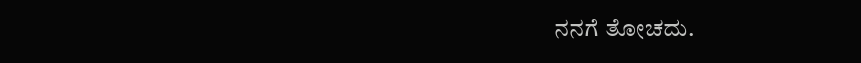ನನಗೆ ತೋಚದು.